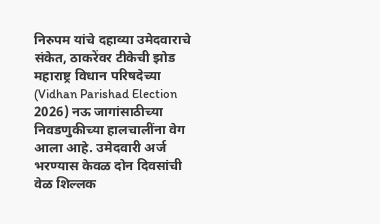निरुपम यांचे दहाव्या उमेदवाराचे संकेत, ठाकरेंवर टीकेची झोड
महाराष्ट्र विधान परिषदेच्या (Vidhan Parishad Election 2026) नऊ जागांसाठीच्या निवडणुकीच्या हालचालींना वेग आला आहे. उमेदवारी अर्ज भरण्यास केवळ दोन दिवसांची वेळ शिल्लक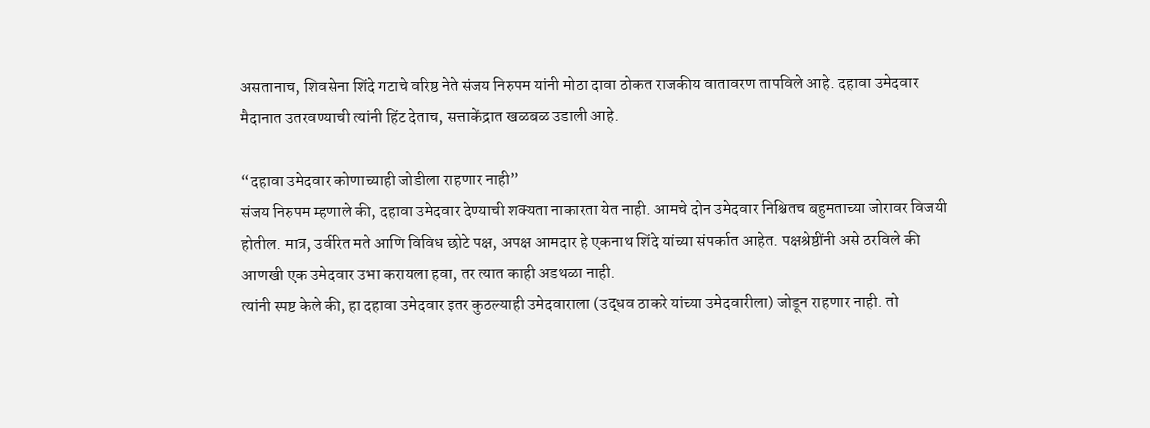असतानाच, शिवसेना शिंदे गटाचे वरिष्ठ नेते संजय निरुपम यांनी मोठा दावा ठोकत राजकीय वातावरण तापविले आहे. दहावा उमेदवार मैदानात उतरवण्याची त्यांनी हिंट देताच, सत्ताकेंद्रात खळबळ उडाली आहे.

“दहावा उमेदवार कोणाच्याही जोडीला राहणार नाही”
संजय निरुपम म्हणाले की, दहावा उमेदवार देण्याची शक्यता नाकारता येत नाही. आमचे दोन उमेदवार निश्चितच बहुमताच्या जोरावर विजयी होतील. मात्र, उर्वरित मते आणि विविध छोटे पक्ष, अपक्ष आमदार हे एकनाथ शिंदे यांच्या संपर्कात आहेत. पक्षश्रेष्ठींनी असे ठरविले की आणखी एक उमेदवार उभा करायला हवा, तर त्यात काही अडथळा नाही.
त्यांनी स्पष्ट केले की, हा दहावा उमेदवार इतर कुठल्याही उमेदवाराला (उद्धव ठाकरे यांच्या उमेदवारीला) जोडून राहणार नाही. तो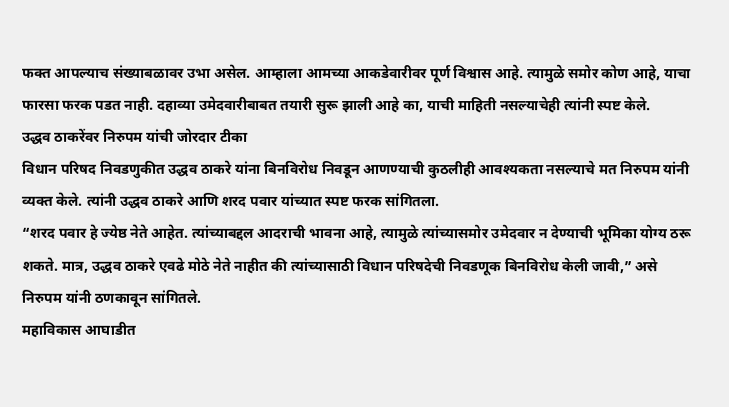फक्त आपल्याच संख्याबळावर उभा असेल. आम्हाला आमच्या आकडेवारीवर पूर्ण विश्वास आहे. त्यामुळे समोर कोण आहे, याचा फारसा फरक पडत नाही. दहाव्या उमेदवारीबाबत तयारी सुरू झाली आहे का, याची माहिती नसल्याचेही त्यांनी स्पष्ट केले.
उद्धव ठाकरेंवर निरुपम यांची जोरदार टीका
विधान परिषद निवडणुकीत उद्धव ठाकरे यांना बिनविरोध निवडून आणण्याची कुठलीही आवश्यकता नसल्याचे मत निरुपम यांनी व्यक्त केले. त्यांनी उद्धव ठाकरे आणि शरद पवार यांच्यात स्पष्ट फरक सांगितला.
“शरद पवार हे ज्येष्ठ नेते आहेत. त्यांच्याबद्दल आदराची भावना आहे, त्यामुळे त्यांच्यासमोर उमेदवार न देण्याची भूमिका योग्य ठरू शकते. मात्र, उद्धव ठाकरे एवढे मोठे नेते नाहीत की त्यांच्यासाठी विधान परिषदेची निवडणूक बिनविरोध केली जावी,” असे निरुपम यांनी ठणकावून सांगितले.
महाविकास आघाडीत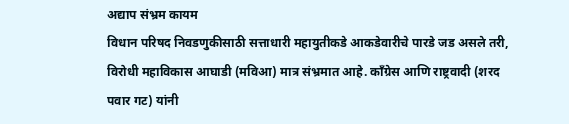अद्याप संभ्रम कायम
विधान परिषद निवडणुकीसाठी सत्ताधारी महायुतीकडे आकडेवारीचे पारडे जड असले तरी, विरोधी महाविकास आघाडी (मविआ) मात्र संभ्रमात आहे. काँग्रेस आणि राष्ट्रवादी (शरद पवार गट) यांनी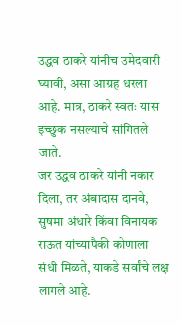उद्धव ठाकरे यांनीच उमेदवारी घ्यावी, असा आग्रह धरला आहे. मात्र, ठाकरे स्वतः यास इच्छुक नसल्याचे सांगितले जाते.
जर उद्धव ठाकरे यांनी नकार दिला, तर अंबादास दानवे, सुषमा अंधारे किंवा विनायक राऊत यांच्यापैकी कोणाला संधी मिळते, याकडे सर्वांचे लक्ष लागले आहे.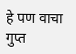हे पण वाचा
गुप्त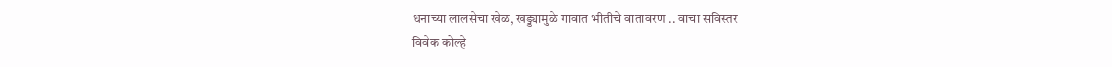धनाच्या लालसेचा खेळ, खड्ड्यामुळे गावात भीतीचे वातावरण .. वाचा सविस्तर
विवेक कोल्हे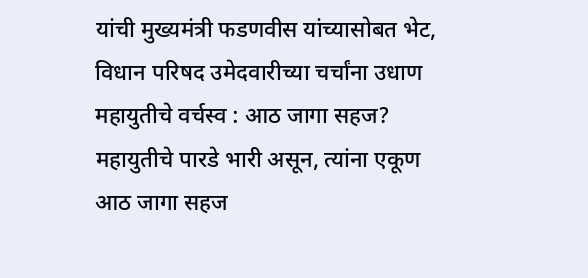यांची मुख्यमंत्री फडणवीस यांच्यासोबत भेट, विधान परिषद उमेदवारीच्या चर्चांना उधाण
महायुतीचे वर्चस्व : आठ जागा सहज?
महायुतीचे पारडे भारी असून, त्यांना एकूण आठ जागा सहज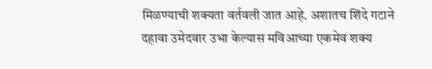मिळण्याची शक्यता वर्तवली जात आहे. अशातच शिंदे गटाने दहावा उमेदवार उभा केल्यास मविआच्या एकमेव शक्य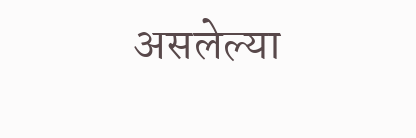असलेल्या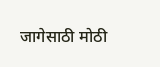जागेसाठी मोठी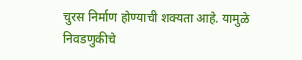चुरस निर्माण होण्याची शक्यता आहे. यामुळे निवडणुकीचे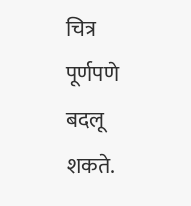चित्र पूर्णपणे बदलू शकते.